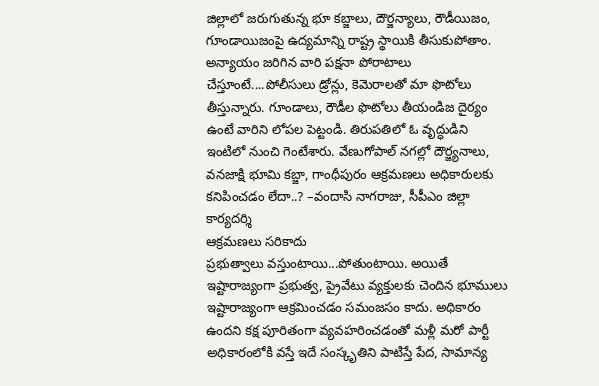జిల్లాలో జరుగుతున్న భూ కబ్జాలు, దౌర్జన్యాలు, రౌడీయిజం, గూండాయిజంపై ఉద్యమాన్ని రాష్ట్ర స్థాయికి తీసుకుపోతాం. అన్యాయం జరిగిన వారి పక్షనా పోరాటాలు చేస్తూంటే....పోలీసులు డ్రోన్లు, కెమెరాలతో మా ఫొటోలు తీస్తున్నారు. గూండాలు, రౌడీల ఫొటోలు తీయండిజ దైర్యం ఉంటే వారిని లోపల పెట్టండి. తిరుపతిలో ఓ వృద్ధుడిని ఇంటిలో నుంచి గెంటేశారు. వేణుగోపాల్ నగల్లో దౌర్జ్యనాలు, వనజాక్షి భూమి కబ్జా, గాంధీపురం ఆక్రమణలు అధికారులకు కనిపించడం లేదా..? –వందాసి నాగరాజు, సీపీఎం జిల్లా కార్యదర్శి
ఆక్రమణలు సరికాదు
ప్రభుత్వాలు వస్తుంటాయి...పోతుంటాయి. అయితే ఇష్టారాజ్యంగా ప్రభుత్వ, ప్రైవేటు వ్యక్తులకు చెందిన భూములు ఇష్టారాజ్యంగా ఆక్రమించడం సమంజసం కాదు. అధికారం ఉందని కక్ష పూరితంగా వ్యవహరించడంతో మళ్లీ మరో పార్టీ అధికారంలోకి వస్తే ఇదే సంస్కృతిని పాటిస్తే పేద, సామాన్య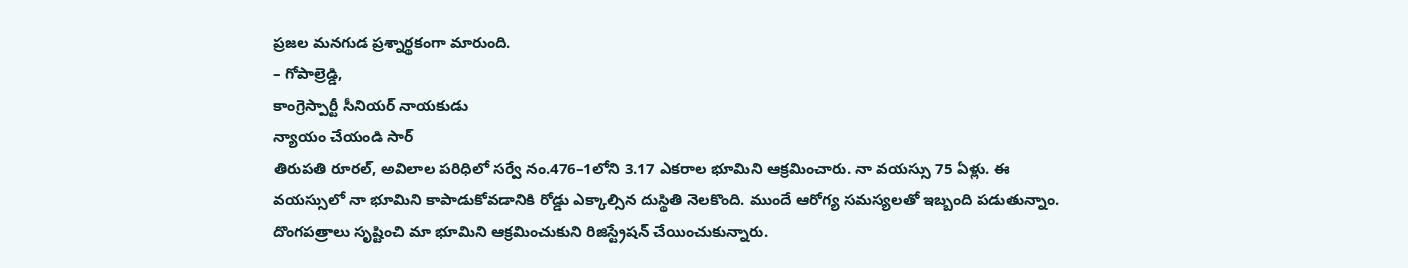ప్రజల మనగుడ ప్రశ్నార్థకంగా మారుంది.
– గోపాల్రెడ్డి,
కాంగ్రెస్పార్టీ సీనియర్ నాయకుడు
న్యాయం చేయండి సార్
తిరుపతి రూరల్, అవిలాల పరిధిలో సర్వే నం.476–1లోని 3.17 ఎకరాల భూమిని ఆక్రమించారు. నా వయస్సు 75 ఏళ్లు. ఈ వయస్సులో నా భూమిని కాపాడుకోవడానికి రోడ్డు ఎక్కాల్సిన దుస్థితి నెలకొంది. ముందే ఆరోగ్య సమస్యలతో ఇబ్బంది పడుతున్నాం. దొంగపత్రాలు సృష్టించి మా భూమిని ఆక్రమించుకుని రిజిస్ట్రేషన్ చేయించుకున్నారు.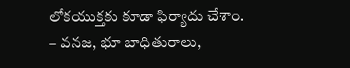లోకయుక్తకు కూడా ఫిర్యాదు చేశాం.
– వనజ, భూ బాధితురాలు,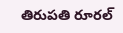తిరుపతి రూరల్